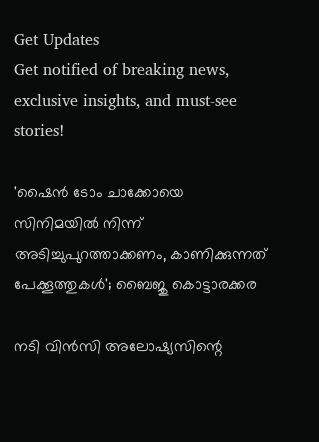Get Updates
Get notified of breaking news, exclusive insights, and must-see stories!

'ഷൈൻ ടോം ചാക്കോയെ സിനിമയിൽ നിന്ന് അടിച്ചുപുറത്താക്കണം, കാണിക്കുന്നത് പേക്കൂത്തുകൾ'; ബൈജു കൊട്ടാരക്കര

നടി വിൻസി അലോഷ്യസിന്റെ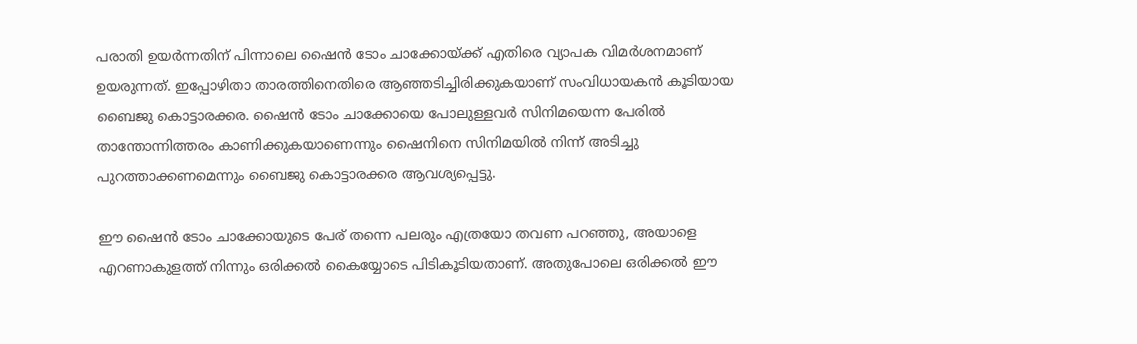പരാതി ഉയർന്നതിന് പിന്നാലെ ഷൈൻ ടോം ചാക്കോയ്ക്ക് എതിരെ വ്യാപക വിമർശനമാണ് ഉയരുന്നത്. ഇപ്പോഴിതാ താരത്തിനെതിരെ ആഞ്ഞടിച്ചിരിക്കുകയാണ് സംവിധായകൻ കൂടിയായ ബൈജു കൊട്ടാരക്കര. ഷൈൻ ടോം ചാക്കോയെ പോലുള്ളവർ സിനിമയെന്ന പേരിൽ താന്തോന്നിത്തരം കാണിക്കുകയാണെന്നും ഷൈനിനെ സിനിമയിൽ നിന്ന് അടിച്ചു പുറത്താക്കണമെന്നും ബൈജു കൊട്ടാരക്കര ആവശ്യപ്പെട്ടു.

ഈ ഷൈൻ ടോം ചാക്കോയുടെ പേര് തന്നെ പലരും എത്രയോ തവണ പറഞ്ഞു, അയാളെ എറണാകുളത്ത് നിന്നും ഒരിക്കൽ കൈയ്യോടെ പിടികൂടിയതാണ്. അതുപോലെ ഒരിക്കൽ ഈ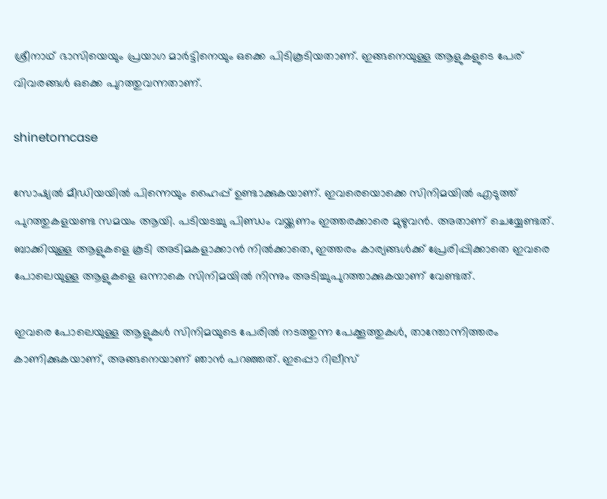ശ്രീനാഥ് ഭാസിയെയും പ്രയാഗ മാർട്ടിനെയും ഒക്കെ പിടികൂടിയതാണ്. ഇങ്ങനെയുള്ള ആളുകളുടെ പേര് വിവരങ്ങൾ ഒക്കെ പുറത്തുവന്നതാണ്.

shinetomcase

സോഷ്യൽ മീഡിയയിൽ പിന്നെയും ഹൈപ്പ് ഉണ്ടാക്കുകയാണ്. ഇവരെയൊക്കെ സിനിമയിൽ എടുത്ത് പുറത്തുകളയണ്ട സമയം ആയി. പടിയടച്ചു പിണ്ഡം വയ്ക്കണം ഇത്തരക്കാരെ മുഴുവൻ. അതാണ് ചെയ്യേണ്ടത്. ബാക്കിയുള്ള ആളുകളെ കൂടി അടിമകളാക്കാൻ നിൽക്കാതെ, ഇത്തരം കാര്യങ്ങൾക്ക് പ്രേരിപ്പിക്കാതെ ഇവരെ പോലെയുള്ള ആളുകളെ ഒന്നാകെ സിനിമയിൽ നിന്നും അടിച്ചുപുറത്താക്കുകയാണ് വേണ്ടത്.

ഇവരെ പോലെയുള്ള ആളുകൾ സിനിമയുടെ പേരിൽ നടത്തുന്ന പേക്കൂത്തുകൾ, താന്തോന്നിത്തരം കാണിക്കുകയാണ്, അങ്ങനെയാണ് ഞാൻ പറഞ്ഞത്. ഇപ്പൊ റിലീസ്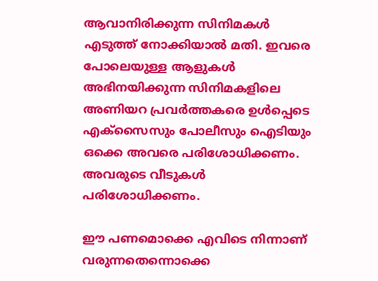ആവാനിരിക്കുന്ന സിനിമകൾ എടുത്ത് നോക്കിയാൽ മതി. ഇവരെ പോലെയുള്ള ആളുകൾ അഭിനയിക്കുന്ന സിനിമകളിലെ അണിയറ പ്രവർത്തകരെ ഉൾപ്പെടെ എക്സൈസും പോലീസും ഐടിയും ഒക്കെ അവരെ പരിശോധിക്കണം. അവരുടെ വീടുകൾ പരിശോധിക്കണം.

ഈ പണമൊക്കെ എവിടെ നിന്നാണ് വരുന്നതെന്നൊക്കെ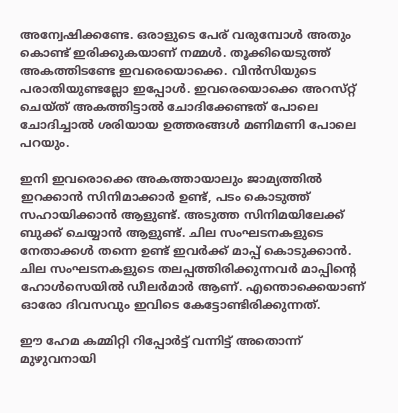അന്വേഷിക്കണ്ടേ. ഒരാളുടെ പേര് വരുമ്പോൾ അതും കൊണ്ട് ഇരിക്കുകയാണ് നമ്മൾ. തൂക്കിയെടുത്ത് അകത്തിടണ്ടേ ഇവരെയൊക്കെ. വിൻസിയുടെ പരാതിയുണ്ടല്ലോ ഇപ്പോൾ. ഇവരെയൊക്കെ അറസ്‌റ്റ്‌ ചെയ്‌ത്‌ അകത്തിട്ടാൽ ചോദിക്കേണ്ടത് പോലെ ചോദിച്ചാൽ ശരിയായ ഉത്തരങ്ങൾ മണിമണി പോലെ പറയും.

ഇനി ഇവരൊക്കെ അകത്തായാലും ജാമ്യത്തിൽ ഇറക്കാൻ സിനിമാക്കാർ ഉണ്ട്, പടം കൊടുത്ത് സഹായിക്കാൻ ആളുണ്ട്. അടുത്ത സിനിമയിലേക്ക് ബുക്ക് ചെയ്യാൻ ആളുണ്ട്. ചില സംഘടനകളുടെ നേതാക്കൾ തന്നെ ഉണ്ട് ഇവർക്ക് മാപ്പ് കൊടുക്കാൻ. ചില സംഘടനകളുടെ തലപ്പത്തിരിക്കുന്നവർ മാപ്പിന്റെ ഹോൾസെയിൽ ഡീലർമാർ ആണ്. എന്തൊക്കെയാണ് ഓരോ ദിവസവും ഇവിടെ കേട്ടോണ്ടിരിക്കുന്നത്.

ഈ ഹേമ കമ്മിറ്റി റിപ്പോർട്ട് വന്നിട്ട് അതൊന്ന് മുഴുവനായി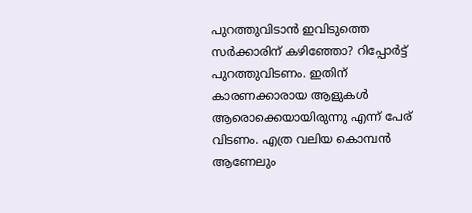പുറത്തുവിടാൻ ഇവിടുത്തെ സർക്കാരിന് കഴിഞ്ഞോ? റിപ്പോർട്ട് പുറത്തുവിടണം. ഇതിന് കാരണക്കാരായ ആളുകൾ ആരൊക്കെയായിരുന്നു എന്ന് പേര് വിടണം. എത്ര വലിയ കൊമ്പൻ ആണേലും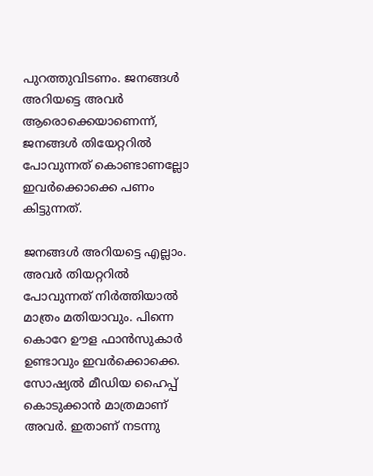പുറത്തുവിടണം. ജനങ്ങൾ അറിയട്ടെ അവർ ആരൊക്കെയാണെന്ന്, ജനങ്ങൾ തിയേറ്ററിൽ പോവുന്നത് കൊണ്ടാണല്ലോ ഇവർക്കൊക്കെ പണം കിട്ടുന്നത്.

ജനങ്ങൾ അറിയട്ടെ എല്ലാം. അവർ തിയറ്ററിൽ പോവുന്നത് നിർത്തിയാൽ മാത്രം മതിയാവും. പിന്നെ കൊറേ ഊള ഫാൻസുകാർ ഉണ്ടാവും ഇവർക്കൊക്കെ. സോഷ്യൽ മീഡിയ ഹൈപ്പ് കൊടുക്കാൻ മാത്രമാണ് അവർ. ഇതാണ് നടന്നു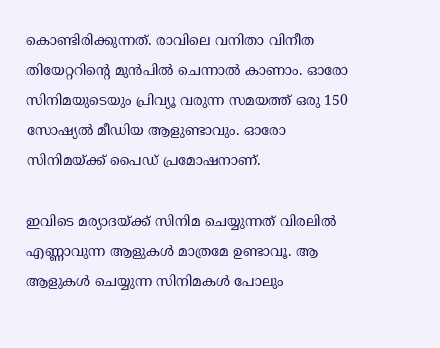കൊണ്ടിരിക്കുന്നത്. രാവിലെ വനിതാ വിനീത തിയേറ്ററിന്റെ മുൻപിൽ ചെന്നാൽ കാണാം. ഓരോ സിനിമയുടെയും പ്രിവ്യൂ വരുന്ന സമയത്ത് ഒരു 150 സോഷ്യൽ മീഡിയ ആളുണ്ടാവും. ഓരോ സിനിമയ്ക്ക് പൈഡ് പ്രമോഷനാണ്.

ഇവിടെ മര്യാദയ്ക്ക് സിനിമ ചെയ്യുന്നത് വിരലിൽ എണ്ണാവുന്ന ആളുകൾ മാത്രമേ ഉണ്ടാവൂ. ആ ആളുകൾ ചെയ്യുന്ന സിനിമകൾ പോലും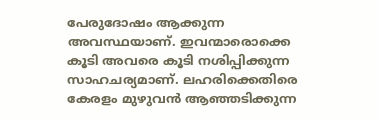പേരുദോഷം ആക്കുന്ന അവസ്ഥയാണ്. ഇവന്മാരൊക്കെ കൂടി അവരെ കൂടി നശിപ്പിക്കുന്ന സാഹചര്യമാണ്. ലഹരിക്കെതിരെ കേരളം മുഴുവൻ ആഞ്ഞടിക്കുന്ന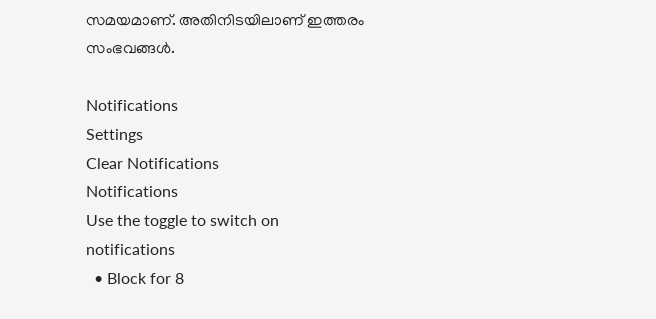സമയമാണ്. അതിനിടയിലാണ് ഇത്തരം സംഭവങ്ങൾ.

Notifications
Settings
Clear Notifications
Notifications
Use the toggle to switch on notifications
  • Block for 8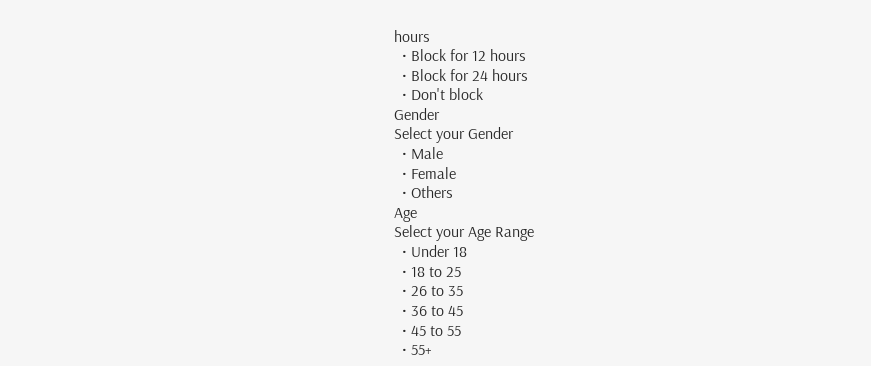hours
  • Block for 12 hours
  • Block for 24 hours
  • Don't block
Gender
Select your Gender
  • Male
  • Female
  • Others
Age
Select your Age Range
  • Under 18
  • 18 to 25
  • 26 to 35
  • 36 to 45
  • 45 to 55
  • 55+